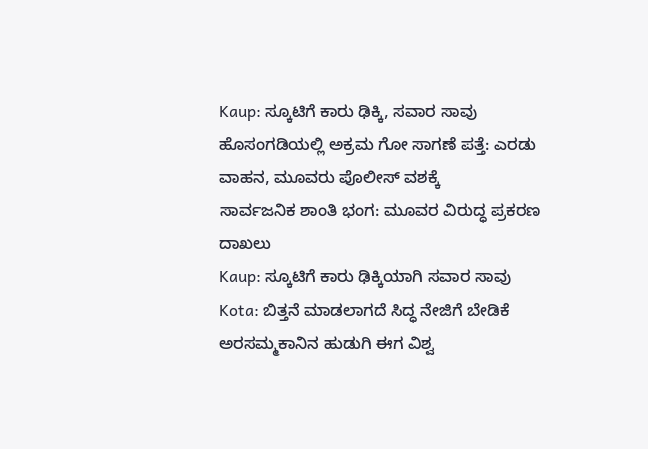Kaup: ಸ್ಕೂಟಿಗೆ ಕಾರು ಢಿಕ್ಕಿ, ಸವಾರ ಸಾವು
ಹೊಸಂಗಡಿಯಲ್ಲಿ ಅಕ್ರಮ ಗೋ ಸಾಗಣೆ ಪತ್ತೆ: ಎರಡು ವಾಹನ, ಮೂವರು ಪೊಲೀಸ್ ವಶಕ್ಕೆ
ಸಾರ್ವಜನಿಕ ಶಾಂತಿ ಭಂಗ: ಮೂವರ ವಿರುದ್ಧ ಪ್ರಕರಣ ದಾಖಲು
Kaup: ಸ್ಕೂಟಿಗೆ ಕಾರು ಢಿಕ್ಕಿಯಾಗಿ ಸವಾರ ಸಾವು
Kota: ಬಿತ್ತನೆ ಮಾಡಲಾಗದೆ ಸಿದ್ಧ ನೇಜಿಗೆ ಬೇಡಿಕೆ
ಅರಸಮ್ಮಕಾನಿನ ಹುಡುಗಿ ಈಗ ವಿಶ್ವ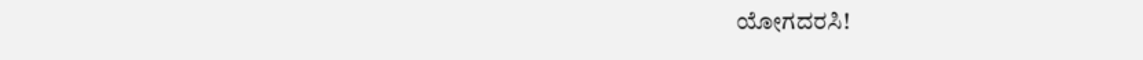ಯೋಗದರಸಿ!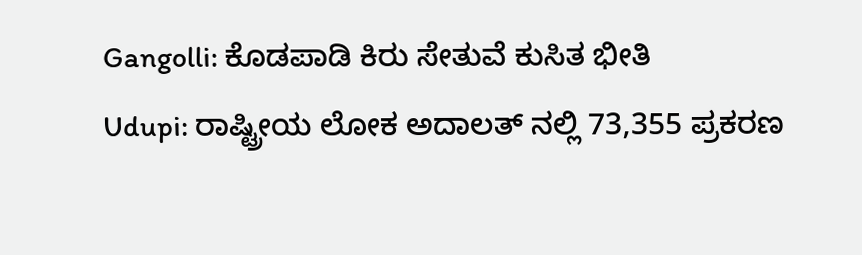Gangolli: ಕೊಡಪಾಡಿ ಕಿರು ಸೇತುವೆ ಕುಸಿತ ಭೀತಿ
Udupi: ರಾಷ್ಟ್ರೀಯ ಲೋಕ ಅದಾಲತ್ ನಲ್ಲಿ 73,355 ಪ್ರಕರಣ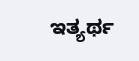ಇತ್ಯರ್ಥ